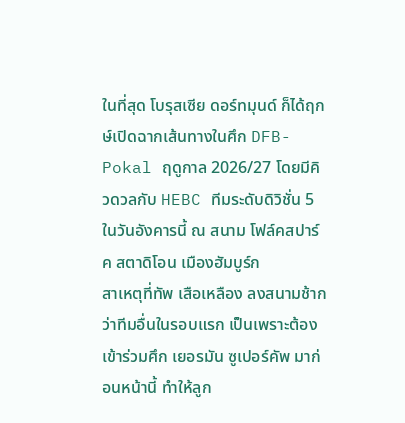ในที่สุด โบรุสเซีย ดอร์ทมุนด์ ก็ได้ฤกษ์เปิดฉากเส้นทางในศึก DFB-Pokal ฤดูกาล 2026/27 โดยมีคิวดวลกับ HEBC ทีมระดับดิวิชั่น 5 ในวันอังคารนี้ ณ สนาม โฟล์คสปาร์ค สตาดิโอน เมืองฮัมบูร์ก
สาเหตุที่ทัพ เสือเหลือง ลงสนามช้ากว่าทีมอื่นในรอบแรก เป็นเพราะต้องเข้าร่วมศึก เยอรมัน ซูเปอร์คัพ มาก่อนหน้านี้ ทำให้ลูก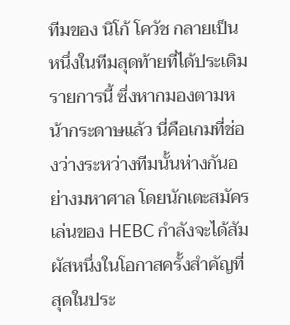ทีมของ นิโก้ โควัช กลายเป็นหนึ่งในทีมสุดท้ายที่ได้ประเดิมรายการนี้ ซึ่งหากมองตามหน้ากระดาษแล้ว นี่คือเกมที่ช่องว่างระหว่างทีมนั้นห่างกันอย่างมหาศาล โดยนักเตะสมัครเล่นของ HEBC กำลังจะได้สัมผัสหนึ่งในโอกาสครั้งสำคัญที่สุดในประ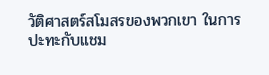วัติศาสตร์สโมสรของพวกเขา ในการปะทะกับแชม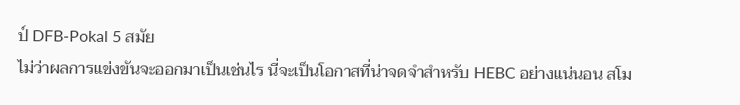ป์ DFB-Pokal 5 สมัย
ไม่ว่าผลการแข่งขันจะออกมาเป็นเช่นไร นี่จะเป็นโอกาสที่น่าจดจำสำหรับ HEBC อย่างแน่นอน สโม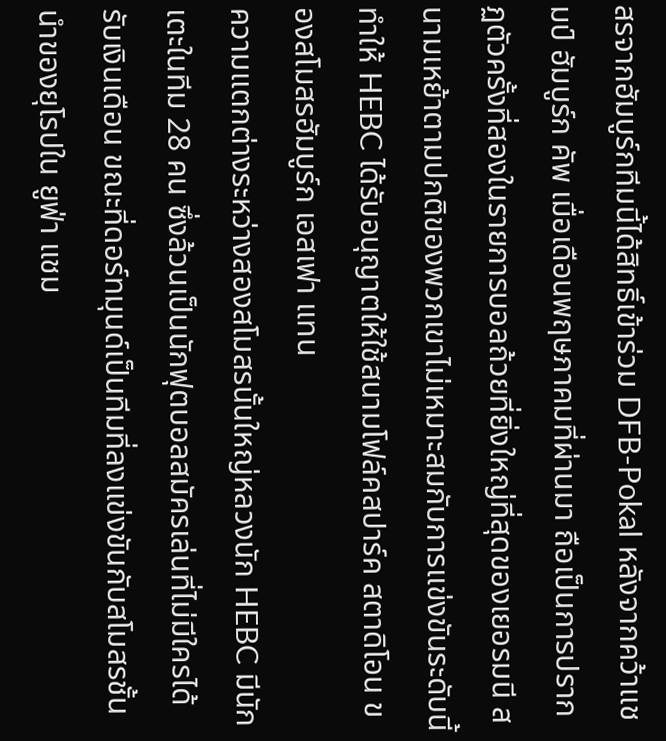สรจากฮัมบูร์กทีมนี้ได้สิทธิ์เข้าร่วม DFB-Pokal หลังจากคว้าแชมป์ ฮัมบูร์ก คัพ เมื่อเดือนพฤษภาคมที่ผ่านมา ถือเป็นการปรากฏตัวครั้งที่สองในรายการบอลถ้วยที่ยิ่งใหญ่ที่สุดของเยอรมนี สนามเหย้าตามปกติของพวกเขาไม่เหมาะสมกับการแข่งขันระดับนี้ ทำให้ HEBC ได้รับอนุญาตให้ใช้สนามโฟล์คสปาร์ค สตาดิโอน ของสโมสรฮัมบูร์ก เอสเฟา แทน
ความแตกต่างระหว่างสองสโมสรนั้นใหญ่หลวงนัก HEBC มีนักเตะในทีม 28 คน ซึ่งล้วนเป็นนักฟุตบอลสมัครเล่นที่ไม่มีใครได้รับเงินเดือน ขณะที่ดอร์ทมุนด์เป็นทีมที่ลงแข่งขันกับสโมสรชั้นนำของยุโรปใน ยูฟ่า แชม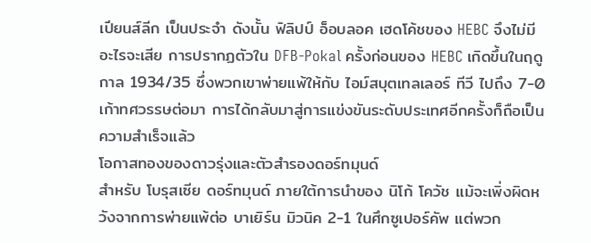เปียนส์ลีก เป็นประจำ ดังนั้น ฟิลิปป์ อ็อบลอค เฮดโค้ชของ HEBC จึงไม่มีอะไรจะเสีย การปรากฏตัวใน DFB-Pokal ครั้งก่อนของ HEBC เกิดขึ้นในฤดูกาล 1934/35 ซึ่งพวกเขาพ่ายแพ้ให้กับ ไอม์สบุตเทลเลอร์ ทีวี ไปถึง 7-0 เก้าทศวรรษต่อมา การได้กลับมาสู่การแข่งขันระดับประเทศอีกครั้งก็ถือเป็นความสำเร็จแล้ว
โอกาสทองของดาวรุ่งและตัวสำรองดอร์ทมุนด์
สำหรับ โบรุสเซีย ดอร์ทมุนด์ ภายใต้การนำของ นิโก้ โควัช แม้จะเพิ่งผิดหวังจากการพ่ายแพ้ต่อ บาเยิร์น มิวนิค 2-1 ในศึกซูเปอร์คัพ แต่พวก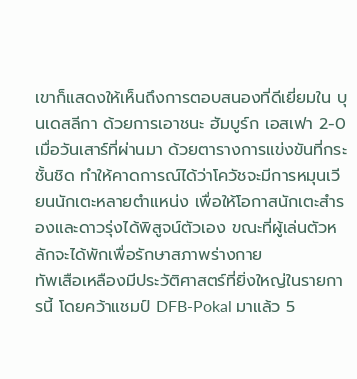เขาก็แสดงให้เห็นถึงการตอบสนองที่ดีเยี่ยมใน บุนเดสลีกา ด้วยการเอาชนะ ฮัมบูร์ก เอสเฟา 2-0 เมื่อวันเสาร์ที่ผ่านมา ด้วยตารางการแข่งขันที่กระชั้นชิด ทำให้คาดการณ์ได้ว่าโควัชจะมีการหมุนเวียนนักเตะหลายตำแหน่ง เพื่อให้โอกาสนักเตะสำรองและดาวรุ่งได้พิสูจน์ตัวเอง ขณะที่ผู้เล่นตัวหลักจะได้พักเพื่อรักษาสภาพร่างกาย
ทัพเสือเหลืองมีประวัติศาสตร์ที่ยิ่งใหญ่ในรายการนี้ โดยคว้าแชมป์ DFB-Pokal มาแล้ว 5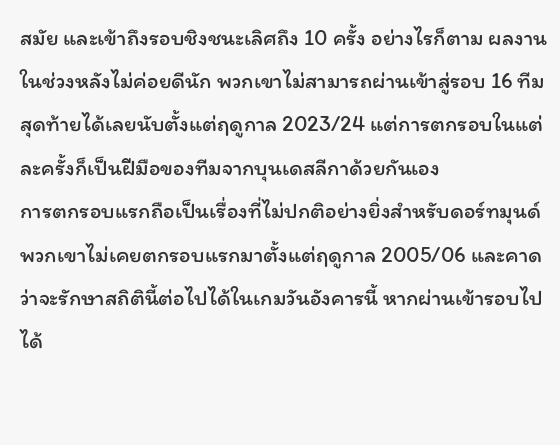สมัย และเข้าถึงรอบชิงชนะเลิศถึง 10 ครั้ง อย่างไรก็ตาม ผลงานในช่วงหลังไม่ค่อยดีนัก พวกเขาไม่สามารถผ่านเข้าสู่รอบ 16 ทีมสุดท้ายได้เลยนับตั้งแต่ฤดูกาล 2023/24 แต่การตกรอบในแต่ละครั้งก็เป็นฝีมือของทีมจากบุนเดสลีกาด้วยกันเอง
การตกรอบแรกถือเป็นเรื่องที่ไม่ปกติอย่างยิ่งสำหรับดอร์ทมุนด์ พวกเขาไม่เคยตกรอบแรกมาตั้งแต่ฤดูกาล 2005/06 และคาดว่าจะรักษาสถิตินี้ต่อไปได้ในเกมวันอังคารนี้ หากผ่านเข้ารอบไปได้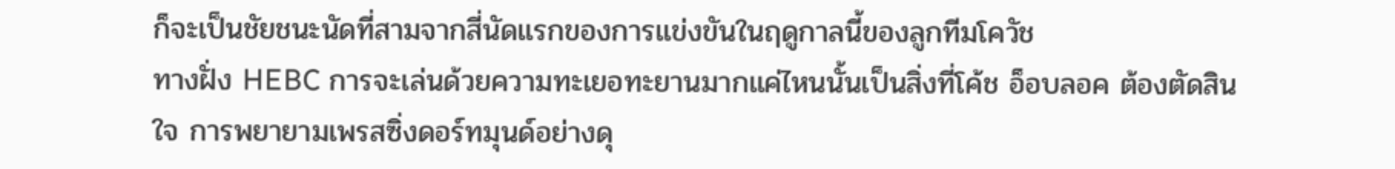ก็จะเป็นชัยชนะนัดที่สามจากสี่นัดแรกของการแข่งขันในฤดูกาลนี้ของลูกทีมโควัช
ทางฝั่ง HEBC การจะเล่นด้วยความทะเยอทะยานมากแค่ไหนนั้นเป็นสิ่งที่โค้ช อ็อบลอค ต้องตัดสินใจ การพยายามเพรสซิ่งดอร์ทมุนด์อย่างดุ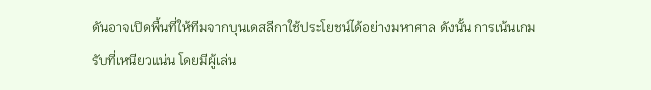ดันอาจเปิดพื้นที่ให้ทีมจากบุนเดสลีกาใช้ประโยชน์ได้อย่างมหาศาล ดังนั้น การเน้นเกมรับที่เหนียวแน่น โดยมีผู้เล่น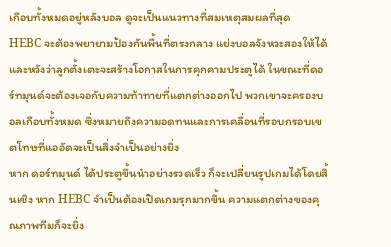เกือบทั้งหมดอยู่หลังบอล ดูจะเป็นแนวทางที่สมเหตุสมผลที่สุด
HEBC จะต้องพยายามป้องกันพื้นที่ตรงกลาง แย่งบอลจังหวะสองให้ได้ และหวังว่าลูกตั้งเตะจะสร้างโอกาสในการคุกคามประตูได้ ในขณะที่ดอร์ทมุนด์จะต้องเจอกับความท้าทายที่แตกต่างออกไป พวกเขาจะครองบอลเกือบทั้งหมด ซึ่งหมายถึงความอดทนและการเคลื่อนที่รอบกรอบเขตโทษที่แออัดจะเป็นสิ่งจำเป็นอย่างยิ่ง
หาก ดอร์ทมุนด์ ได้ประตูขึ้นนำอย่างรวดเร็ว ก็จะเปลี่ยนรูปเกมได้โดยสิ้นเชิง หาก HEBC จำเป็นต้องเปิดเกมรุกมากขึ้น ความแตกต่างของคุณภาพทีมก็จะยิ่ง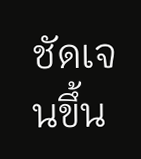ชัดเจนขึ้น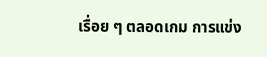เรื่อย ๆ ตลอดเกม การแข่ง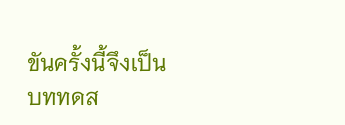ขันครั้งนี้จึงเป็นบททดส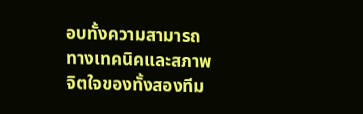อบทั้งความสามารถทางเทคนิคและสภาพจิตใจของทั้งสองทีม